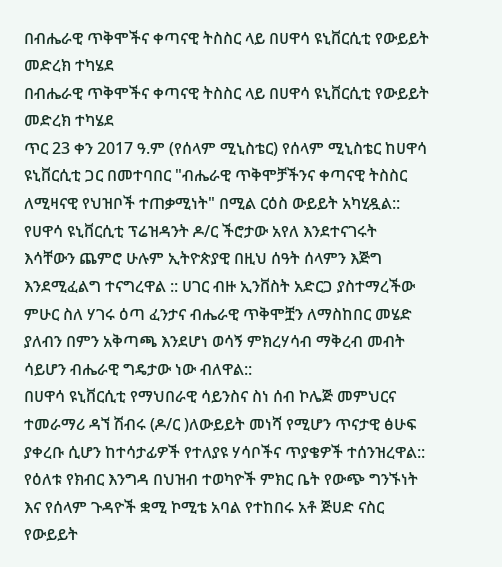በብሔራዊ ጥቅሞችና ቀጣናዊ ትስስር ላይ በሀዋሳ ዩኒቨርሲቲ የውይይት መድረክ ተካሄደ
በብሔራዊ ጥቅሞችና ቀጣናዊ ትስስር ላይ በሀዋሳ ዩኒቨርሲቲ የውይይት መድረክ ተካሄደ
ጥር 23 ቀን 2017 ዓ.ም (የሰላም ሚኒስቴር) የሰላም ሚኒስቴር ከሀዋሳ ዩኒቨርሲቲ ጋር በመተባበር "ብሔራዊ ጥቅሞቻችንና ቀጣናዊ ትስስር ለሚዛናዊ የህዝቦች ተጠቃሚነት" በሚል ርዕስ ውይይት አካሂዷል::
የሀዋሳ ዩኒቨርሲቲ ፕሬዝዳንት ዶ/ር ችሮታው አየለ እንደተናገሩት እሳቸውን ጨምሮ ሁሉም ኢትዮጵያዊ በዚህ ሰዓት ሰላምን እጅግ እንደሚፈልግ ተናግረዋል :: ሀገር ብዙ ኢንቨስት አድርጋ ያስተማረችው ምሁር ስለ ሃገሩ ዕጣ ፈንታና ብሔራዊ ጥቅሞቿን ለማስከበር መሄድ ያለብን በምን አቅጣጫ እንደሆነ ወሳኝ ምክረሃሳብ ማቅረብ መብት ሳይሆን ብሔራዊ ግዴታው ነው ብለዋል::
በሀዋሳ ዩኒቨርሲቲ የማህበራዊ ሳይንስና ስነ ሰብ ኮሌጅ መምህርና ተመራማሪ ዳኘ ሽብሩ (ዶ/ር )ለውይይት መነሻ የሚሆን ጥናታዊ ፅሁፍ ያቀረቡ ሲሆን ከተሳታፊዎች የተለያዩ ሃሳቦችና ጥያቄዎች ተሰንዝረዋል::
የዕለቱ የክብር እንግዳ በህዝብ ተወካዮች ምክር ቤት የውጭ ግንኙነት እና የሰላም ጉዳዮች ቋሚ ኮሚቴ አባል የተከበሩ አቶ ጅሀድ ናስር የውይይት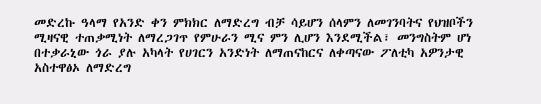መድረኩ ዓላማ የአንድ ቀን ምክክር ለማድረግ ብቻ ሳይሆን ሰላምን ለመገንባትና የህዝቦችን ሚዛናዊ ተጠቃሚነት ለማረጋገጥ የምሁራን ሚና ምን ሊሆን እንደሚችል፣ መንግስትም ሆነ በተቃራኒው ጎራ ያሉ አካላት የሀገርን አንድነት ለማጠናከርና ለቀጣናው ፖለቲካ አዎንታዊ አስተዋፅኦ ለማድረግ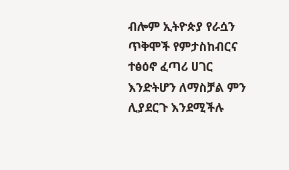ብሎም ኢትዮጵያ የራሷን ጥቅሞች የምታስከብርና ተፅዕኖ ፈጣሪ ሀገር እንድትሆን ለማስቻል ምን ሊያደርጉ እንደሚችሉ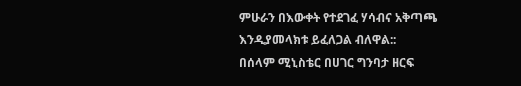ምሁራን በእውቀት የተደገፈ ሃሳብና አቅጣጫ እንዲያመላክቱ ይፈለጋል ብለዋል::
በሰላም ሚኒስቴር በሀገር ግንባታ ዘርፍ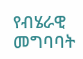የብሄራዊ መግባባት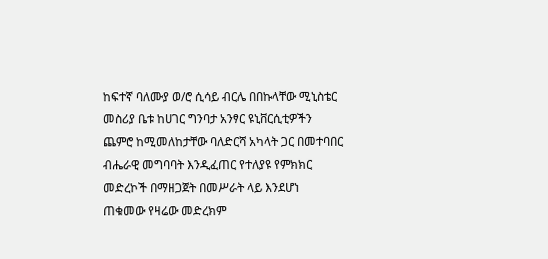ከፍተኛ ባለሙያ ወ/ሮ ሲሳይ ብርሌ በበኩላቸው ሚኒስቴር መስሪያ ቤቱ ከሀገር ግንባታ አንፃር ዩኒቨርሲቲዎችን ጨምሮ ከሚመለከታቸው ባለድርሻ አካላት ጋር በመተባበር ብሔራዊ መግባባት እንዲፈጠር የተለያዩ የምክክር መድረኮች በማዘጋጀት በመሥራት ላይ እንደሆነ ጠቁመው የዛሬው መድረክም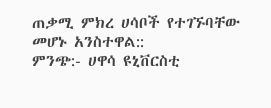ጠቃሚ ምክረ ሀሳቦች የተገኙባቸው መሆኑ አንስተዋል::
ምንጭ:- ሀዋሳ ዩኒቨርስቲ